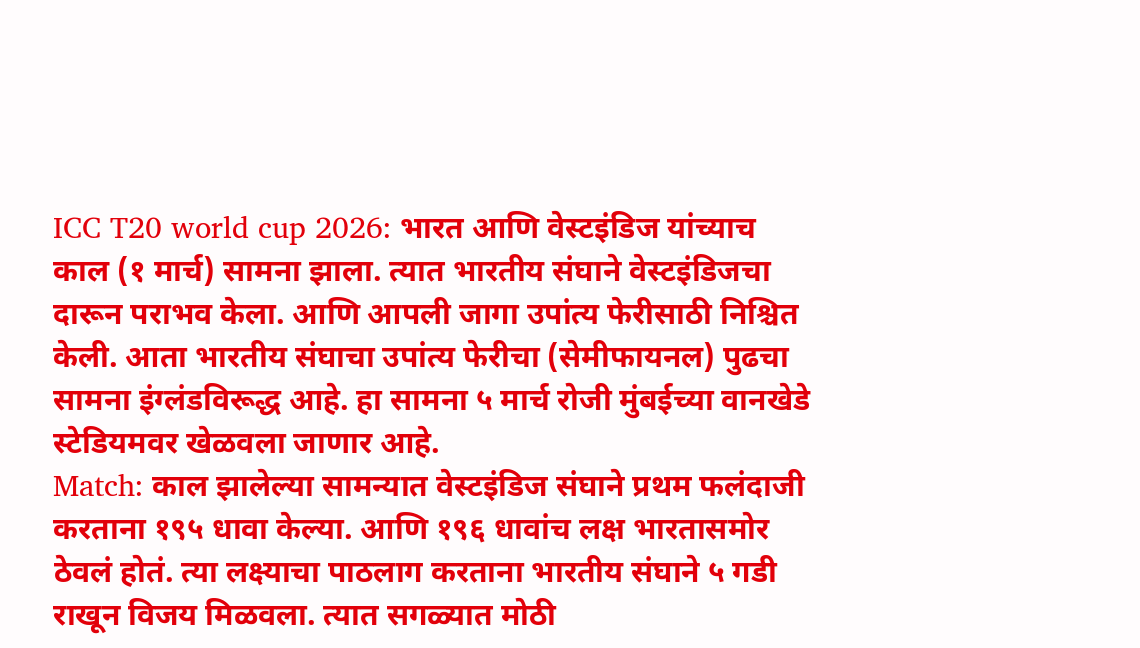ICC T20 world cup 2026: भारत आणि वेस्टइंडिज यांच्याच काल (१ मार्च) सामना झाला. त्यात भारतीय संघाने वेस्टइंडिजचा दारून पराभव केला. आणि आपली जागा उपांत्य फेरीसाठी निश्चित केली. आता भारतीय संघाचा उपांत्य फेरीचा (सेमीफायनल) पुढचा सामना इंग्लंडविरूद्ध आहे. हा सामना ५ मार्च रोजी मुंबईच्या वानखेडे स्टेडियमवर खेळवला जाणार आहे.
Match: काल झालेल्या सामन्यात वेस्टइंडिज संघाने प्रथम फलंदाजी करताना १९५ धावा केल्या. आणि १९६ धावांच लक्ष भारतासमोर ठेवलं होतं. त्या लक्ष्याचा पाठलाग करताना भारतीय संघाने ५ गडी राखून विजय मिळवला. त्यात सगळ्यात मोठी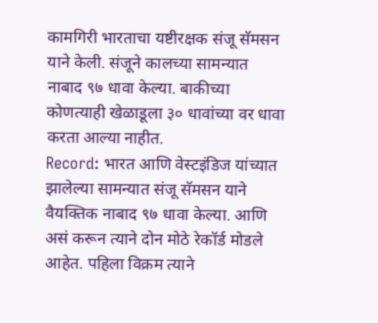कामगिरी भारताचा यष्टीरक्षक संजू सॅमसन याने केली. संजूने कालच्या सामन्यात नाबाद ९७ धावा केल्या. बाकीच्या कोणत्याही खेळाडूला ३० धावांच्या वर धावा करता आल्या नाहीत.
Record: भारत आणि वेस्टइंडिज यांच्यात झालेल्या सामन्यात संजू सॅमसन याने वैयक्तिक नाबाद ९७ धावा केल्या. आणि असं करून त्याने दोन मोठे रेकॉर्ड मोडले आहेत. पहिला विक्रम त्याने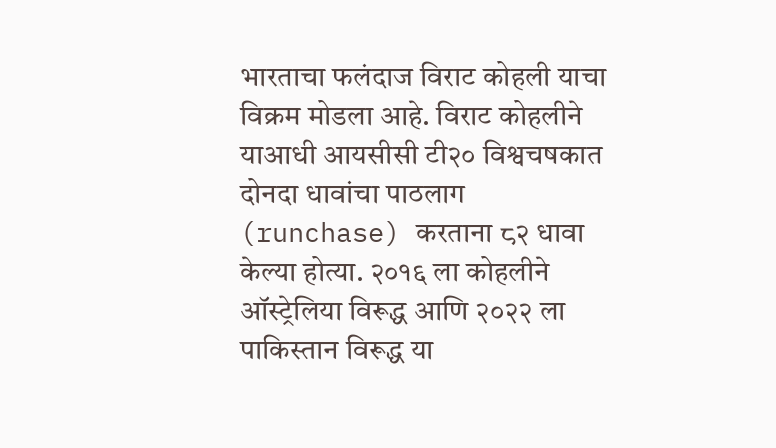भारताचा फलंदाज विराट कोहली याचा विक्रम मोडला आहे. विराट कोहलीने याआधी आयसीसी टी२० विश्वचषकात दोनदा धावांचा पाठलाग (runchase) करताना ८२ धावा केल्या होत्या. २०१६ ला कोहलीने ऑस्ट्रेलिया विरूद्ध आणि २०२२ ला पाकिस्तान विरूद्ध या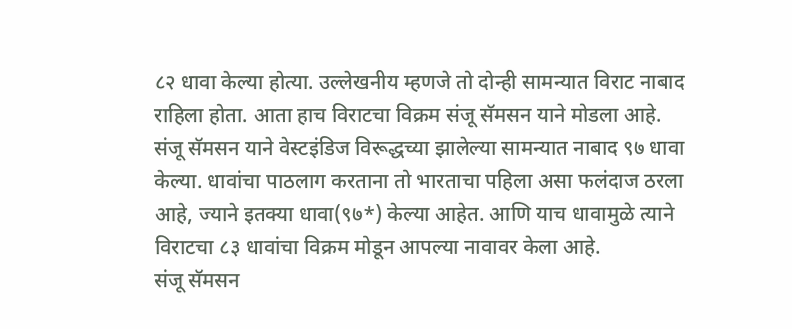८२ धावा केल्या होत्या. उल्लेखनीय म्हणजे तो दोन्ही सामन्यात विराट नाबाद राहिला होता. आता हाच विराटचा विक्रम संजू सॅमसन याने मोडला आहे.
संजू सॅमसन याने वेस्टइंडिज विरूद्धच्या झालेल्या सामन्यात नाबाद ९७ धावा केल्या. धावांचा पाठलाग करताना तो भारताचा पहिला असा फलंदाज ठरला आहे, ज्याने इतक्या धावा(९७*) केल्या आहेत. आणि याच धावामुळे त्याने विराटचा ८३ धावांचा विक्रम मोडून आपल्या नावावर केला आहे.
संजू सॅमसन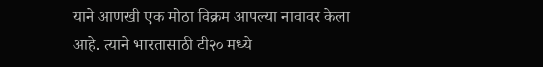याने आणखी एक मोठा विक्रम आपल्या नावावर केला आहे. त्याने भारतासाठी टी२० मध्ये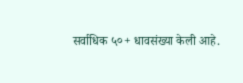सर्वाधिक ५०+ धावसंख्या केली आहे.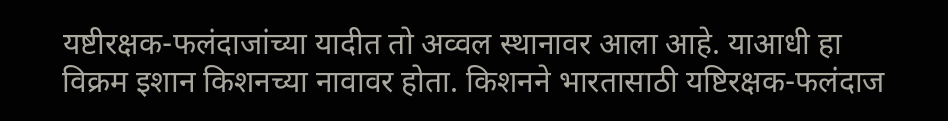यष्टीरक्षक-फलंदाजांच्या यादीत तो अव्वल स्थानावर आला आहे. याआधी हा विक्रम इशान किशनच्या नावावर होता. किशनने भारतासाठी यष्टिरक्षक-फलंदाज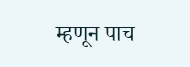म्हणून पाच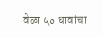वेळा ५० धावांचा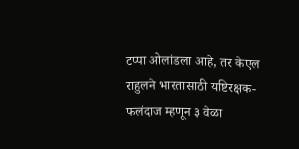टप्पा ओलांडला आहे, तर केएल राहुलने भारतासाठी यष्टिरक्षक-फलंदाज म्हणून ३ वेळा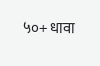५०+ धावा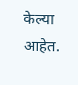केल्या आहेत.